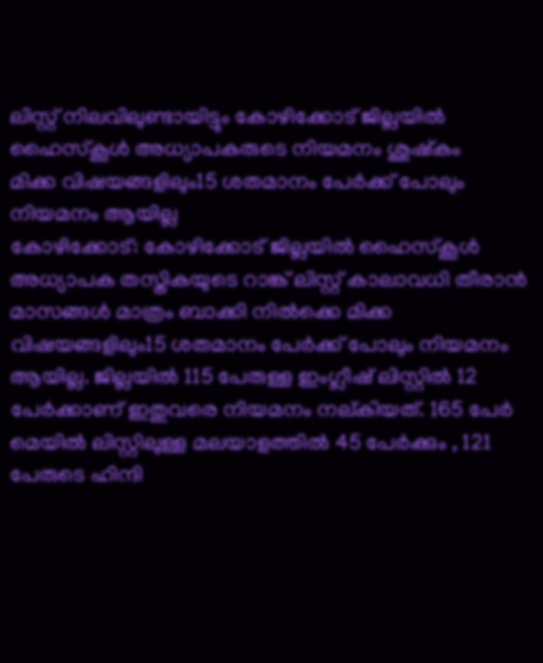ലിസ്റ്റ് നിലവിലുണ്ടായിട്ടും കോഴിക്കോട് ജില്ലയിൽ ഹൈസ്കൂൾ അധ്യാപകരുടെ നിയമനം ശുഷ്കം
മിക്ക വിഷയങ്ങളിലും15 ശതമാനം പേർക്ക് പോലും നിയമനം ആയില്ല
കോഴിക്കോട്: കോഴിക്കോട് ജില്ലയിൽ ഹൈസ്കൂൾ അധ്യാപക തസ്തികയുടെ റാങ്ക് ലിസ്റ്റ് കാലാവധി തീരാൻ മാസങ്ങൾ മാത്രം ബാക്കി നിൽക്കെ മിക്ക വിഷയങ്ങളിലും15 ശതമാനം പേർക്ക് പോലും നിയമനം ആയില്ല. ജില്ലയിൽ 115 പേരുള്ള ഇംഗ്ലീഷ് ലിസ്റ്റിൽ 12 പേർക്കാണ് ഇതുവരെ നിയമനം നല്കിയത്. 165 പേർ മെയിൽ ലിസ്റ്റിലുള്ള മലയാളത്തിൽ 45 പേർക്കും , 121 പേരുടെ ഹിന്ദി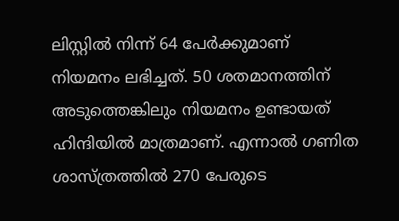ലിസ്റ്റിൽ നിന്ന് 64 പേർക്കുമാണ് നിയമനം ലഭിച്ചത്. 50 ശതമാനത്തിന് അടുത്തെങ്കിലും നിയമനം ഉണ്ടായത് ഹിന്ദിയിൽ മാത്രമാണ്. എന്നാൽ ഗണിത ശാസ്ത്രത്തിൽ 270 പേരുടെ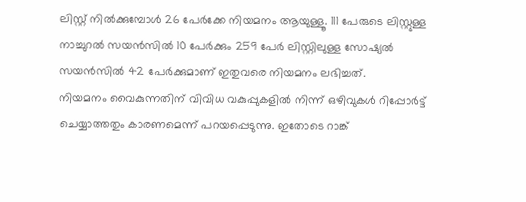ലിസ്റ്റ് നിൽക്കുമ്പോൾ 26 പേർക്കേ നിയമനം ആയുള്ളൂ. 111 പേരുടെ ലിസ്റ്റുള്ള നാച്ചുറൽ സയൻസിൽ 10 പേർക്കും 259 പേർ ലിസ്റ്റിലുള്ള സോഷ്യൽ സയൻസിൽ 42 പേർക്കുമാണ് ഇതുവരെ നിയമനം ലഭിച്ചത്.
നിയമനം വൈകുന്നതിന് വിവിധ വകുപ്പുകളിൽ നിന്ന് ഒഴിവുകൾ റിപ്പോർട്ട് ചെയ്യാത്തതും കാരണമെന്ന് പറയപ്പെടുന്നു. ഇതോടെ റാങ്ക്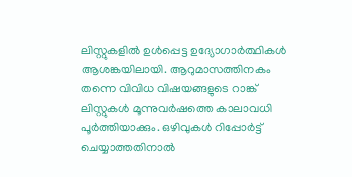ലിസ്റ്റുകളിൽ ഉൾപ്പെട്ട ഉദ്യോഗാർത്ഥികൾ ആശങ്കയിലായി. ആറുമാസത്തിനകം തന്നെ വിവിധ വിഷയങ്ങളുടെ റാങ്ക് ലിസ്റ്റുകൾ മൂന്നുവർഷത്തെ കാലാവധി പൂർത്തിയാക്കും. ഒഴിവുകൾ റിപ്പോർട്ട് ചെയ്യാത്തതിനാൽ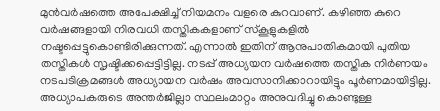മുൻവർഷത്തെ അപേക്ഷിച്ച് നിയമനം വളരെ കുറവാണ്. കഴിഞ്ഞ കുറെ വർഷങ്ങളായി നിരവധി തസ്തികകളാണ് സ്കൂളുകളിൽ നഷ്ടപ്പെട്ടുകൊണ്ടിരിക്കുന്നത്. എന്നാൽ ഇതിന് ആനുപാതികമായി പുതിയ തസ്തികൾ സൃഷ്ടിക്കപ്പെട്ടിട്ടില്ല. നടപ്പ് അധ്യയന വർഷത്തെ തസ്തിക നിർണയം നടപടിക്രമങ്ങൾ അധ്യായന വർഷം അവസാനിക്കാറായിട്ടും പൂർണമായിട്ടില്ല. അധ്യാപകരുടെ അന്തർജില്ലാ സ്ഥലംമാറ്റം അനുവദിച്ചു കൊണ്ടുള്ള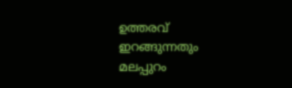ഉത്തരവ് ഇറങ്ങുന്നതും മലപ്പുറം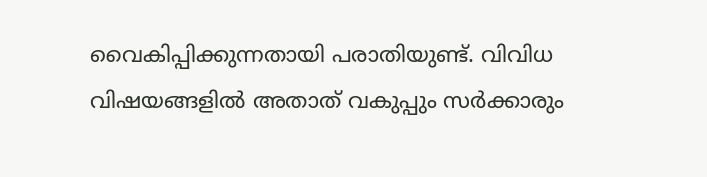വൈകിപ്പിക്കുന്നതായി പരാതിയുണ്ട്. വിവിധ വിഷയങ്ങളിൽ അതാത് വകുപ്പും സർക്കാരും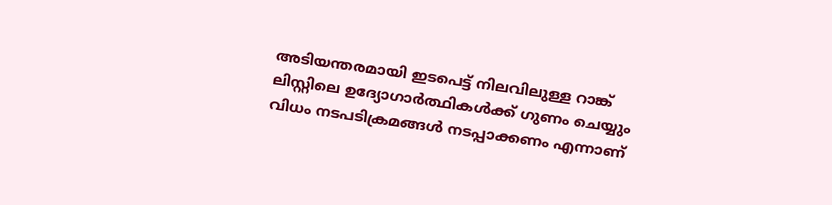അടിയന്തരമായി ഇടപെട്ട് നിലവിലുള്ള റാങ്ക് ലിസ്റ്റിലെ ഉദ്യോഗാർത്ഥികൾക്ക് ഗുണം ചെയ്യും വിധം നടപടിക്രമങ്ങൾ നടപ്പാക്കണം എന്നാണ്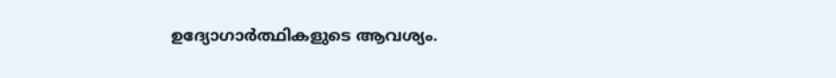ഉദ്യോഗാർത്ഥികളുടെ ആവശ്യം.